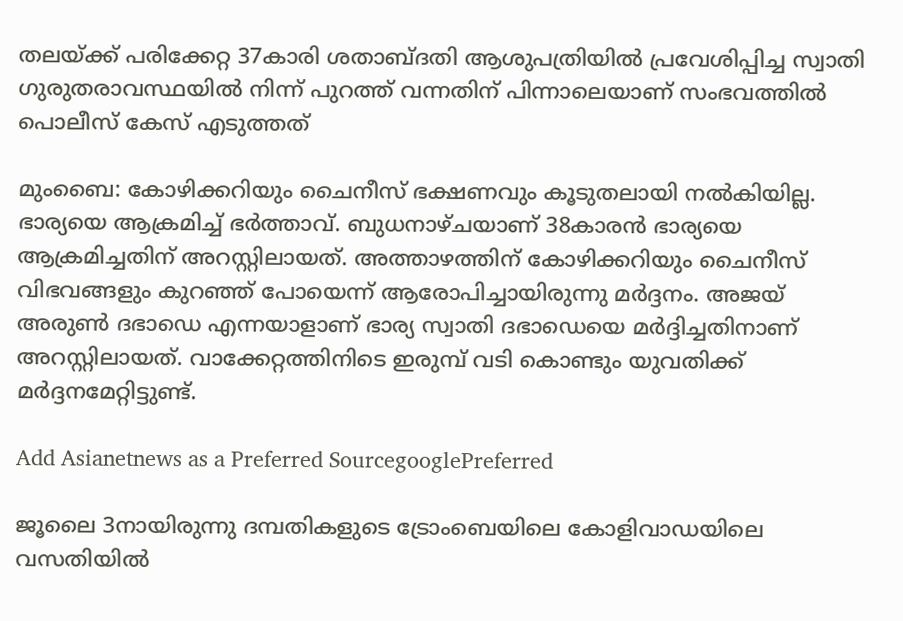തലയ്ക്ക് പരിക്കേറ്റ 37കാരി ശതാബ്ദതി ആശുപത്രിയിൽ പ്രവേശിപ്പിച്ച സ്വാതി ഗുരുതരാവസ്ഥയിൽ നിന്ന് പുറത്ത് വന്നതിന് പിന്നാലെയാണ് സംഭവത്തിൽ പൊലീസ് കേസ് എടുത്തത്

മുംബൈ: കോഴിക്കറിയും ചൈനീസ് ഭക്ഷണവും കൂടുതലായി നൽകിയില്ല. ഭാര്യയെ ആക്രമിച്ച് ഭർത്താവ്. ബുധനാഴ്ചയാണ് 38കാരൻ ഭാര്യയെ ആക്രമിച്ചതിന് അറസ്റ്റിലായത്. അത്താഴത്തിന് കോഴിക്കറിയും ചൈനീസ് വിഭവങ്ങളും കുറ‌ഞ്ഞ് പോയെന്ന് ആരോപിച്ചായിരുന്നു മർദ്ദനം. അജയ് അരുൺ ദഭാഡെ എന്നയാളാണ് ഭാര്യ സ്വാതി ദഭാഡെയെ മർദ്ദിച്ചതിനാണ് അറസ്റ്റിലായത്. വാക്കേറ്റത്തിനിടെ ഇരുമ്പ് വടി കൊണ്ടും യുവതിക്ക് മർദ്ദനമേറ്റിട്ടുണ്ട്.

Add Asianetnews as a Preferred SourcegooglePreferred

ജൂലൈ 3നായിരുന്നു ദമ്പതികളുടെ ട്രോംബെയിലെ കോളിവാഡയിലെ വസതിയിൽ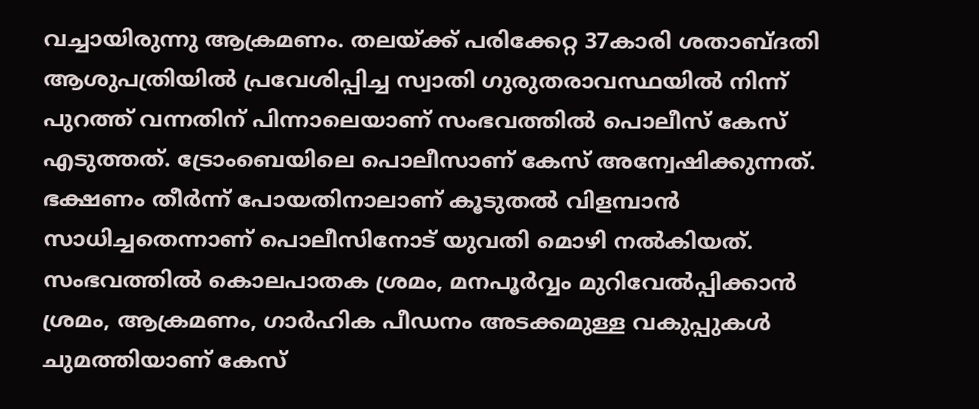വച്ചായിരുന്നു ആക്രമണം. തലയ്ക്ക് പരിക്കേറ്റ 37കാരി ശതാബ്ദതി ആശുപത്രിയിൽ പ്രവേശിപ്പിച്ച സ്വാതി ഗുരുതരാവസ്ഥയിൽ നിന്ന് പുറത്ത് വന്നതിന് പിന്നാലെയാണ് സംഭവത്തിൽ പൊലീസ് കേസ് എടുത്തത്. ട്രോംബെയിലെ പൊലീസാണ് കേസ് അന്വേഷിക്കുന്നത്. ഭക്ഷണം തീർന്ന് പോയതിനാലാണ് കൂടുതൽ വിളമ്പാൻ സാധിച്ചതെന്നാണ് പൊലീസിനോട് യുവതി മൊഴി നൽകിയത്. സംഭവത്തിൽ കൊലപാതക ശ്രമം, മനപൂർ‍വ്വം മുറിവേൽപ്പിക്കാൻ ശ്രമം, ആക്രമണം, ഗാർഹിക പീഡനം അടക്കമുള്ള വകുപ്പുകൾ ചുമത്തിയാണ് കേസ്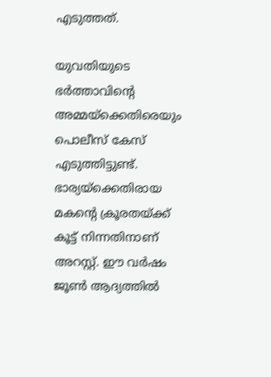എടുത്തത്.

യുവതിയുടെ ഭർത്താവിന്റെ അമ്മയ്ക്കെതിരെയും പൊലീസ് കേസ് എടുത്തിട്ടുണ്ട്. ഭാര്യയ്ക്കെതിരായ മകന്റെ ക്രൂരതയ്ക്ക് കൂട്ട് നിന്നതിനാണ് അറസ്റ്റ്. ഈ വർഷം ജൂൺ ആദ്യത്തിൽ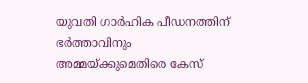യുവതി ഗാർഹിക പീഡനത്തിന് ഭർത്താവിനും അമ്മയ്ക്കുമെതിരെ കേസ്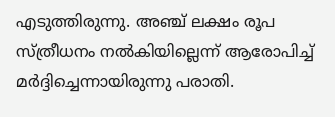എടുത്തിരുന്നു. അഞ്ച് ലക്ഷം രൂപ സ്ത്രീധനം നൽകിയില്ലെന്ന് ആരോപിച്ച് മർദ്ദിച്ചെന്നായിരുന്നു പരാതി.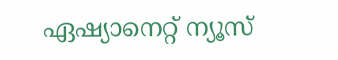ഏഷ്യാനെറ്റ് ന്യൂസ്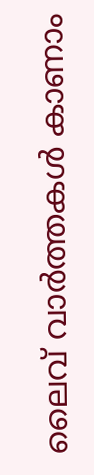ലൈവ് വാർത്തകൾ കാണാം